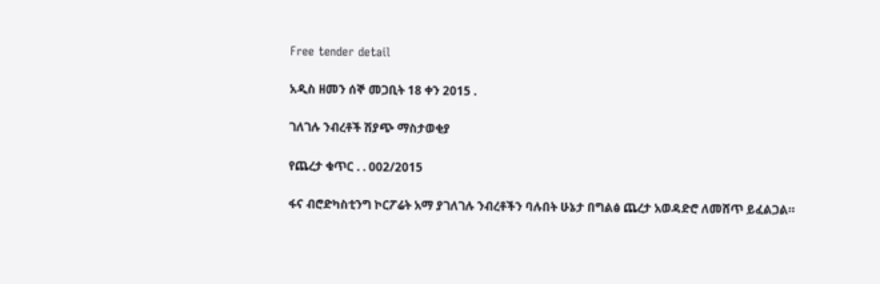Free tender detail

አዲስ ዘመን ሰኞ መጋቢት 18 ቀን 2015 .

ገለገሉ ንብረቶች ሽያጭ ማስታወቂያ

የጨረታ ቁጥር . . 002/2015

ፋና ብሮድካስቲንግ ኮርፖሬት አማ ያገለገሉ ንብረቶችን ባሉበት ሁኔታ በግልፅ ጨረታ አወዳድሮ ለመሸጥ ይፈልጋል።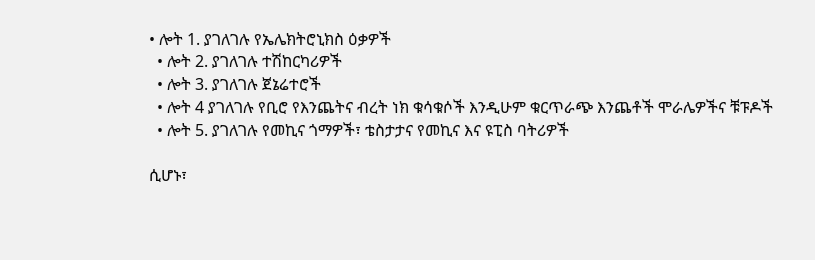• ሎት 1. ያገለገሉ የኤሌክትሮኒክስ ዕቃዎች
  • ሎት 2. ያገለገሉ ተሽከርካሪዎች
  • ሎት 3. ያገለገሉ ጀኔሬተሮች
  • ሎት 4 ያገለገሉ የቢሮ የእንጨትና ብረት ነክ ቁሳቁሶች እንዲሁም ቁርጥራጭ እንጨቶች ሞራሌዎችና ቹፑዶች
  • ሎት 5. ያገለገሉ የመኪና ጎማዎች፣ ቴስታታና የመኪና እና ዩፒስ ባትሪዎች

ሲሆኑ፣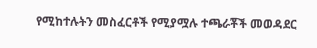የሚከተሉትን መስፈርቶች የሚያሟሉ ተጫራቾች መወዳደር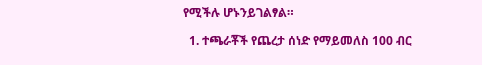የሚችሉ ሆኑንይገልፃል።

  1. ተጫራቾች የጨረታ ሰነድ የማይመለስ 100 ብር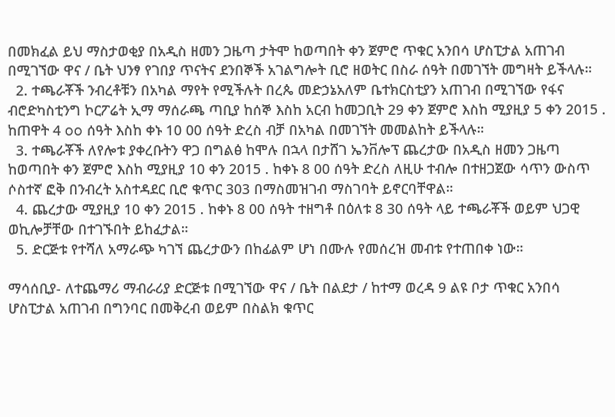በመክፈል ይህ ማስታወቂያ በአዲስ ዘመን ጋዜጣ ታትሞ ከወጣበት ቀን ጀምሮ ጥቁር አንበሳ ሆስፒታል አጠገብ በሚገኘው ዋና / ቤት ህንፃ የገበያ ጥናትና ደንበኞች አገልግሎት ቢሮ ዘወትር በስራ ሰዓት በመገኘት መግዛት ይችላሉ።
  2. ተጫራቾች ንብረቶቹን በአካል ማየት የሚችሉት በረጴ መድኃኔአለም ቤተክርስቲያን አጠገብ በሚገኘው የፋና ብሮድካስቲንግ ኮርፖሬት ኢማ ማሰራጫ ጣቢያ ከሰኞ እስከ አርብ ከመጋቢት 29 ቀን ጀምሮ እስከ ሚያዚያ 5 ቀን 2015 . ከጠዋት 4 oo ሰዓት እስከ ቀኑ 10 00 ሰዓት ድረስ ብቻ በአካል በመገኘት መመልከት ይችላሉ።
  3. ተጫራቾች ለየሎቱ ያቀረቡትን ዋጋ በግልፅ ከሞሉ በኋላ በታሸገ ኤንቨሎፕ ጨረታው በአዲስ ዘመን ጋዜጣ ከወጣበት ቀን ጀምሮ እስከ ሚያዚያ 10 ቀን 2015 . ከቀኑ 8 00 ሰዓት ድረስ ለዚሁ ተብሎ በተዘጋጀው ሳጥን ውስጥ ሶስተኛ ፎቅ በንብረት አስተዳደር ቢሮ ቁጥር 303 በማስመዝገብ ማስገባት ይኖርባቸዋል።
  4. ጨረታው ሚያዚያ 10 ቀን 2015 . ከቀኑ 8 00 ሰዓት ተዘግቶ በዕለቱ 8 30 ሰዓት ላይ ተጫራቾች ወይም ህጋዊ ወኪሎቻቸው በተገኙበት ይከፈታል።
  5. ድርጅቱ የተሻለ አማራጭ ካገኘ ጨረታውን በከፊልም ሆነ በሙሉ የመሰረዝ መብቱ የተጠበቀ ነው።

ማሳሰቢያ- ለተጨማሪ ማብራሪያ ድርጅቱ በሚገኘው ዋና / ቤት በልደታ / ከተማ ወረዳ 9 ልዩ ቦታ ጥቁር አንበሳ ሆስፒታል አጠገብ በግንባር በመቅረብ ወይም በስልክ ቁጥር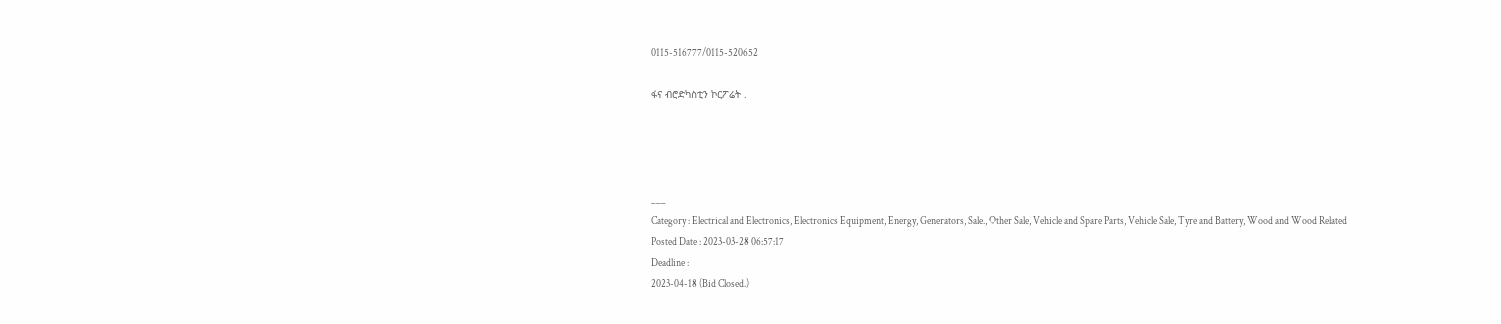0115-516777/0115-520652

ፋና ብሮድካስቲን ኮርፖሬት .




___
Category : Electrical and Electronics, Electronics Equipment, Energy, Generators, Sale., Other Sale, Vehicle and Spare Parts, Vehicle Sale, Tyre and Battery, Wood and Wood Related
Posted Date : 2023-03-28 06:57:17
Deadline :
2023-04-18 (Bid Closed.)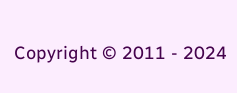Copyright © 2011 - 2024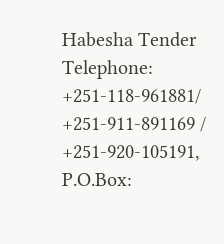Habesha Tender
Telephone: +251-118-961881/ +251-911-891169 / +251-920-105191, P.O.Box: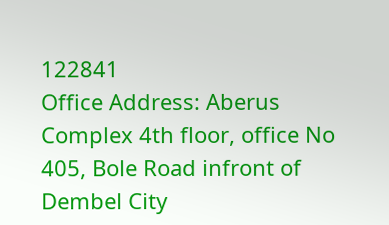122841
Office Address: Aberus Complex 4th floor, office No 405, Bole Road infront of Dembel City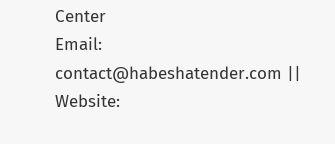Center
Email: contact@habeshatender.com || Website: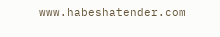www.habeshatender.com